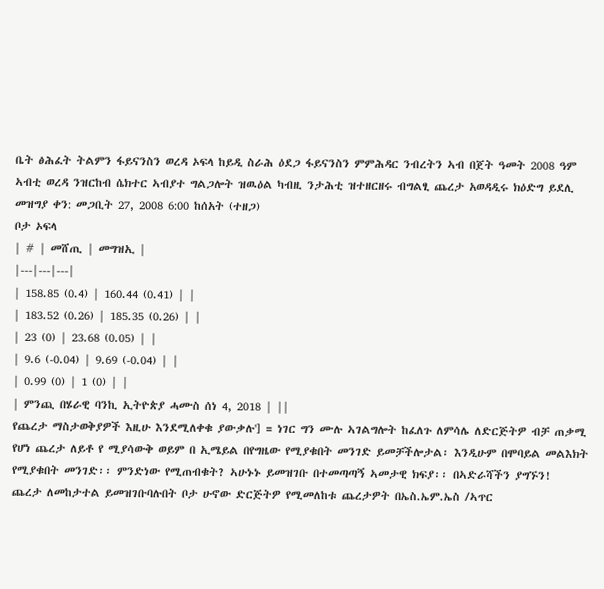ቤት ፅሕፈት ትልምን ፋይናንስን ወረዳ ኦፍላ ከይዲ ስራሕ ዕደጋ ፋይናንስን ምምሕዳር ንብረትን ኣብ በጀት ዓመት 2008 ዓም ኣብቲ ወረዳ ንዝርከብ ሴክተር ኣብያተ ግልጋሎት ዝዉዕል ካብዚ ንታሕቲ ዝተዘርዘሩ ብግልፂ ጨረታ አወዳዲሩ ክዕድግ ይደሊ
መዝግያ ቀን: መጋቢት 27, 2008 6:00 ከሰአት (ተዘጋ)
ቦታ ኦፍላ
| # | መሸጢ | መግዝኢ |
|---|---|---|
| 158.85 (0.4) | 160.44 (0.41) | |
| 183.52 (0.26) | 185.35 (0.26) | |
| 23 (0) | 23.68 (0.05) | |
| 9.6 (-0.04) | 9.69 (-0.04) | |
| 0.99 (0) | 1 (0) | |
| ምንጪ በሄራዊ ባንኪ ኢትዮጵያ ሓሙስ ሰነ 4, 2018 | ||
የጨረታ ማስታወቅያዎች እዚሁ እንደሚለቀቁ ያውቃሉ'] = ነገር ግን ሙሉ ኣገልግሎት ከፈለጉ ለምሳሌ ለድርጅትዎ ብቻ ጠቃሚ የሆነ ጨረታ ለይቶ የ ሚያሳውቅ ወይም በ ኢሜይል በየግዜው የሚያቁበት መንገድ ይመቻችሎታል፡ እንዲሁም በሞባይል መልእክት የሚያቁበት መንገድ፡፡ ምንድነው የሚጠብቁት? ኣሁኑኑ ይመዝገቡ በተመጣጣኝ ኣመታዊ ክፍያ፡፡ በኣድራሻችን ያግኙን!
ጨረታ ለመከታተል ይመዝገቡባሉበት ቦታ ሁኖው ድርጅትዎ የሚመለከቱ ጨረታዎት በኤስ.ኤም.ኤስ /ኣጥር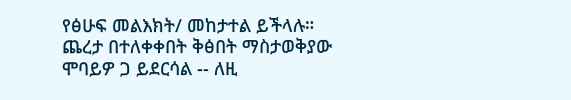የፅሁፍ መልእክት/ መከታተል ይችላሉ።
ጨረታ በተለቀቀበት ቅፅበት ማስታወቅያው ሞባይዎ ጋ ይደርሳል -- ለዚ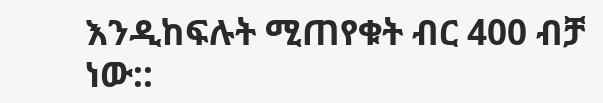እንዲከፍሉት ሚጠየቁት ብር 400 ብቻ ነው::